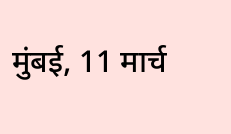मुंबई, 11 मार्च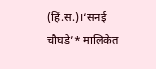(हिं.स.)।‘सनई चौघडे’* मालिकेत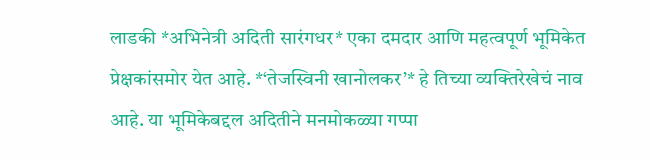लाडकी *अभिनेत्री अदिती सारंगधर* एका दमदार आणि महत्वपूर्ण भूमिकेत प्रेक्षकांसमोर येत आहे. *‘तेजस्विनी खानोलकर’* हे तिच्या व्यक्तिरेखेचं नाव आहे. या भूमिकेबद्दल अदितीने मनमोकळ्या गप्पा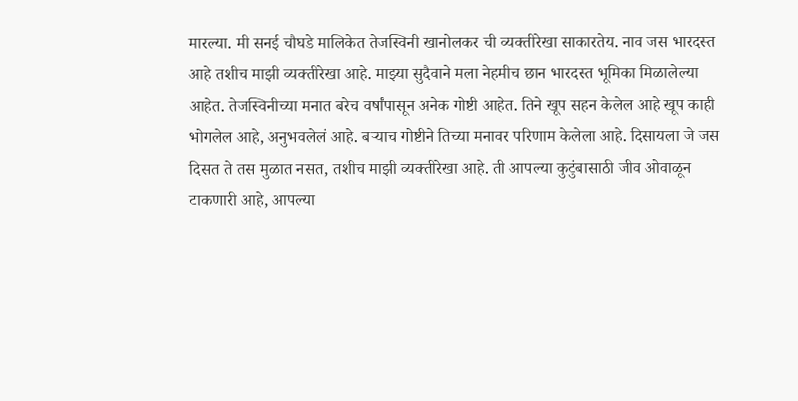मारल्या. मी सनई चौघडे मालिकेत तेजस्विनी खानोलकर ची व्यक्तीरेखा साकारतेय. नाव जस भारदस्त आहे तशीच माझी व्यक्तीरेखा आहे. माझ्या सुदैवाने मला नेहमीच छान भारदस्त भूमिका मिळालेल्या आहेत. तेजस्विनीच्या मनात बरेच वर्षांपासून अनेक गोष्टी आहेत. तिने खूप सहन केलेल आहे खूप काही भोगलेल आहे, अनुभवलेलं आहे. बऱ्याच गोष्टीने तिच्या मनावर परिणाम केलेला आहे. दिसायला जे जस दिसत ते तस मुळात नसत, तशीच माझी व्यक्तीरेखा आहे. ती आपल्या कुटुंबासाठी जीव ओवाळून टाकणारी आहे, आपल्या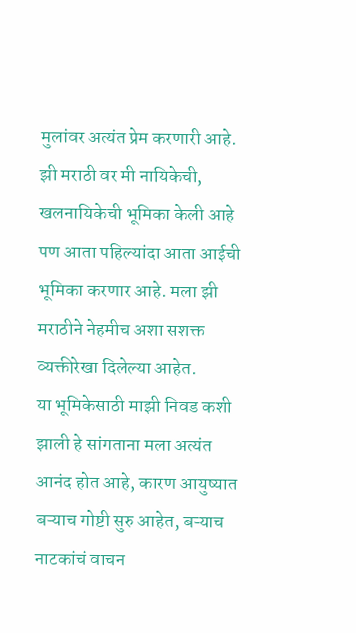मुलांवर अत्यंत प्रेम करणारी आहे. झी मराठी वर मी नायिकेची, खलनायिकेची भूमिका केली आहे पण आता पहिल्यांदा आता आईची भूमिका करणार आहे. मला झी मराठीने नेहमीच अशा सशक्त व्यक्तीरेखा दिलेल्या आहेत.
या भूमिकेसाठी माझी निवड कशी झाली हे सांगताना मला अत्यंत आनंद होत आहे, कारण आयुष्यात बऱ्याच गोष्टी सुरु आहेत, बऱ्याच नाटकांचं वाचन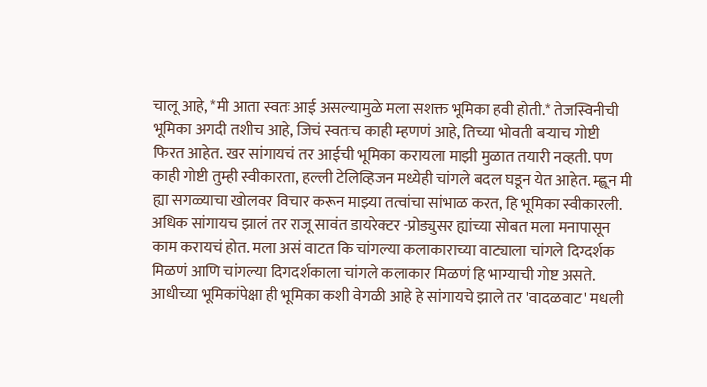चालू आहे, *मी आता स्वतः आई असल्यामुळे मला सशक्त भूमिका हवी होती.* तेजस्विनीची भूमिका अगदी तशीच आहे, जिचं स्वतःच काही म्हणणं आहे, तिच्या भोवती बऱ्याच गोष्टी फिरत आहेत. खर सांगायचं तर आईची भूमिका करायला माझी मुळात तयारी नव्हती. पण काही गोष्टी तुम्ही स्वीकारता, हल्ली टेलिव्हिजन मध्येही चांगले बदल घडून येत आहेत. म्ह्णून मी ह्या सगळ्याचा खोलवर विचार करून माझ्या तत्वांचा सांभाळ करत, हि भूमिका स्वीकारली. अधिक सांगायच झालं तर राजू सावंत डायरेक्टर -प्रोड्युसर ह्यांच्या सोबत मला मनापासून काम करायचं होत. मला असं वाटत कि चांगल्या कलाकाराच्या वाट्याला चांगले दिग्दर्शक मिळणं आणि चांगल्या दिगदर्शकाला चांगले कलाकार मिळणं हि भाग्याची गोष्ट असते. आधीच्या भूमिकांपेक्षा ही भूमिका कशी वेगळी आहे हे सांगायचे झाले तर 'वादळवाट' मधली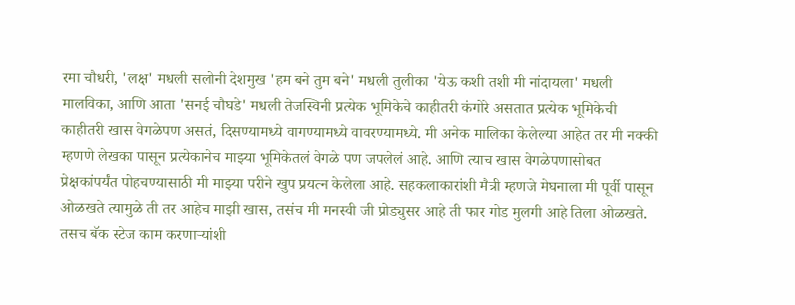रमा चौधरी, 'लक्ष' मधली सलोनी देशमुख 'हम बने तुम बने' मधली तुलीका 'येऊ कशी तशी मी नांदायला' मधली मालविका, आणि आता 'सनई चौघडे' मधली तेजस्विनी प्रत्येक भूमिकेचे काहीतरी कंगोरे असतात प्रत्येक भूमिकेची काहीतरी खास वेगळेपण असतं, दिसण्यामध्ये वागण्यामध्ये वावरण्यामध्ये. मी अनेक मालिका केलेल्या आहेत तर मी नक्की म्हणणे लेखका पासून प्रत्येकानेच माझ्या भूमिकेतलं वेगळे पण जपलेलं आहे. आणि त्याच खास वेगळेपणासोबत प्रेक्षकांपर्यंत पोहचण्यासाठी मी माझ्या परीने खुप प्रयत्न केलेला आहे. सहकलाकारांशी मैत्री म्हणजे मेघनाला मी पूर्वी पासून ओळखते त्यामुळे ती तर आहेच माझी खास, तसंच मी मनस्वी जी प्रोड्युसर आहे ती फार गोड मुलगी आहे तिला ओळखते. तसच बॅक स्टेज काम करणाऱ्यांशी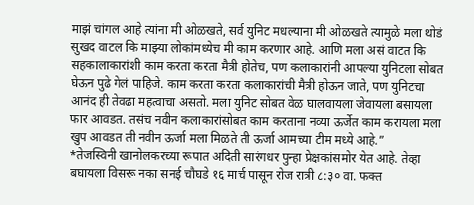माझं चांगल आहे त्यांना मी ओळखते, सर्व युनिट मधल्याना मी ओळखते त्यामुळे मला थोडं सुखद वाटल कि माझ्या लोकांमध्येच मी काम करणार आहे. आणि मला असं वाटत कि सहकालाकारांशी काम करता करता मैत्री होतेच, पण कलाकारांनी आपल्या युनिटला सोबत घेऊन पुढे गेलं पाहिजे. काम करता करता कलाकारांची मैत्री होऊन जाते, पण युनिटचा आनंद ही तेवढा महत्वाचा असतो. मला युनिट सोबत वेळ घालवायला जेवायला बसायला फार आवडत. तसंच नवीन कलाकारांसोबत काम करताना नव्या ऊर्जेत काम करायला मला खुप आवडत ती नवीन ऊर्जा मला मिळते ती ऊर्जा आमच्या टीम मध्ये आहे.”
*तेजस्विनी खानोलकरच्या रूपात अदिती सारंगधर पुन्हा प्रेक्षकांसमोर येत आहे. तेव्हा बघायला विसरू नका सनई चौघडे १६ मार्च पासून रोज रात्री ८:३० वा. फक्त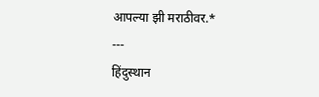आपल्या झी मराठीवर.*
---
हिंदुस्थान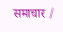समाचार /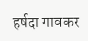हर्षदा गावकर